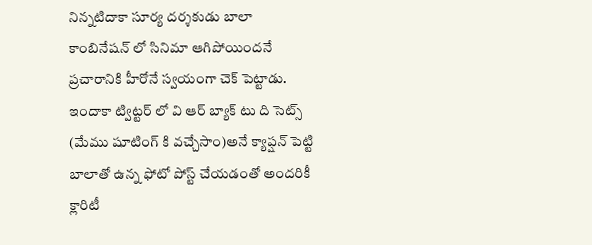నిన్నటిదాకా సూర్య దర్శకుడు బాలా కాంబినేషన్ లో సినిమా ఆగిపోయిందనే ప్రచారానికి హీరోనే స్వయంగా చెక్ పెట్టాడు. ఇందాకా ట్విట్టర్ లో వి ఆర్ బ్యాక్ టు ది సెట్స్ (మేము షూటింగ్ కి వచ్చేసాం)అనే క్యాప్షన్ పెట్టి బాలాతో ఉన్న ఫోటో పోస్ట్ చేయడంతో అందరికీ క్లారిటీ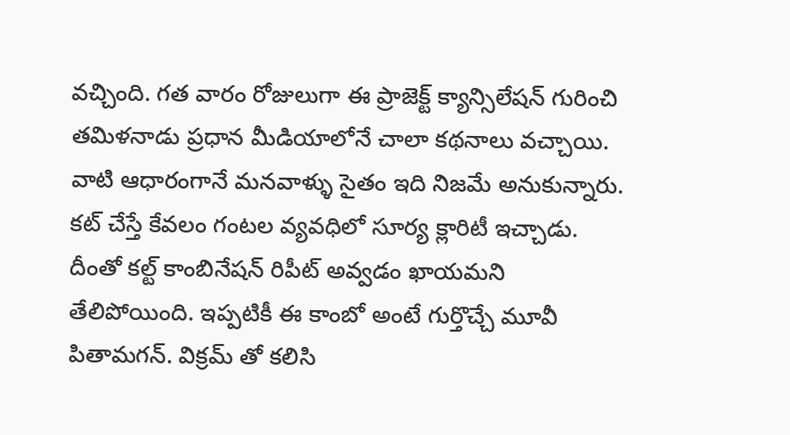వచ్చింది. గత వారం రోజులుగా ఈ ప్రాజెక్ట్ క్యాన్సిలేషన్ గురించి తమిళనాడు ప్రధాన మీడియాలోనే చాలా కథనాలు వచ్చాయి. వాటి ఆధారంగానే మనవాళ్ళు సైతం ఇది నిజమే అనుకున్నారు. కట్ చేస్తే కేవలం గంటల వ్యవధిలో సూర్య క్లారిటీ ఇచ్చాడు.
దీంతో కల్ట్ కాంబినేషన్ రిపీట్ అవ్వడం ఖాయమని తేలిపోయింది. ఇప్పటికీ ఈ కాంబో అంటే గుర్తొచ్చే మూవీ పితామగన్. విక్రమ్ తో కలిసి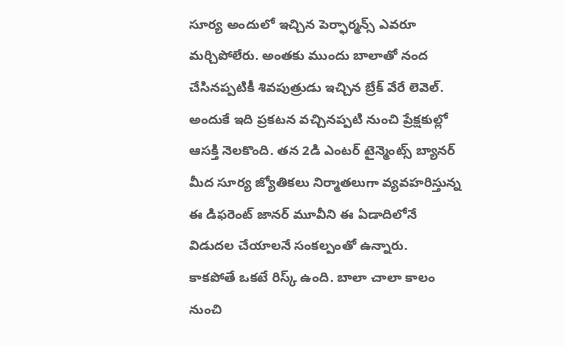సూర్య అందులో ఇచ్చిన పెర్ఫార్మన్స్ ఎవరూ మర్చిపోలేరు. అంతకు ముందు బాలాతో నంద చేసినప్పటికీ శివపుత్రుడు ఇచ్చిన బ్రేక్ వేరే లెవెల్. అందుకే ఇది ప్రకటన వచ్చినప్పటి నుంచి ప్రేక్షకుల్లో ఆసక్తి నెలకొంది. తన 2డి ఎంటర్ టైన్మెంట్స్ బ్యానర్ మీద సూర్య జ్యోతికలు నిర్మాతలుగా వ్యవహరిస్తున్న ఈ డిఫరెంట్ జానర్ మూవీని ఈ ఏడాదిలోనే విడుదల చేయాలనే సంకల్పంతో ఉన్నారు.
కాకపోతే ఒకటే రిస్క్ ఉంది. బాలా చాలా కాలం నుంచి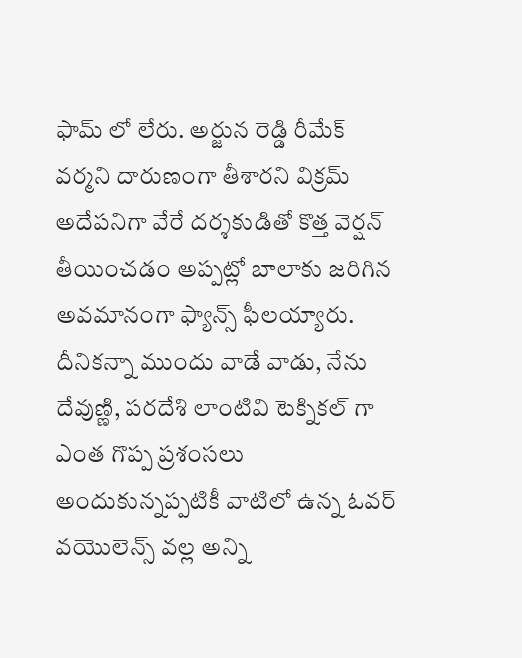ఫామ్ లో లేరు. అర్జున రెడ్డి రీమేక్ వర్మని దారుణంగా తీశారని విక్రమ్ అదేపనిగా వేరే దర్శకుడితో కొత్త వెర్షన్ తీయించడం అప్పట్లో బాలాకు జరిగిన అవమానంగా ఫ్యాన్స్ ఫీలయ్యారు. దీనికన్నా ముందు వాడే వాడు, నేను దేవుణ్ణి, పరదేశి లాంటివి టెక్నికల్ గా ఎంత గొప్ప ప్రశంసలు అందుకున్నప్పటికీ వాటిలో ఉన్న ఓవర్ వయొలెన్స్ వల్ల అన్ని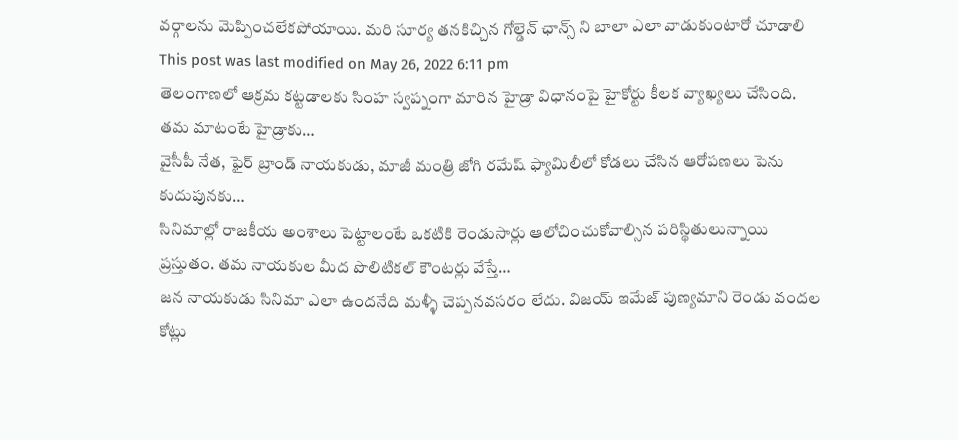వర్గాలను మెప్పించలేకపోయాయి. మరి సూర్య తనకిచ్చిన గోల్డెన్ ఛాన్స్ ని బాలా ఎలా వాడుకుంటారో చూడాలి
This post was last modified on May 26, 2022 6:11 pm
తెలంగాణలో ఆక్రమ కట్టడాలకు సింహ స్వప్నంగా మారిన హైడ్రా విధానంపై హైకోర్టు కీలక వ్యాఖ్యలు చేసింది. తమ మాటంటే హైడ్రాకు…
వైసీపీ నేత, ఫైర్ బ్రాండ్ నాయకుడు, మాజీ మంత్రి జోగి రమేష్ ఫ్యామిలీలో కోడలు చేసిన ఆరోపణలు పెను కుదుపునకు…
సినిమాల్లో రాజకీయ అంశాలు పెట్టాలంటే ఒకటికి రెండుసార్లు ఆలోచించుకోవాల్సిన పరిస్థితులున్నాయి ప్రస్తుతం. తమ నాయకుల మీద పొలిటికల్ కౌంటర్లు వేస్తే…
జన నాయకుడు సినిమా ఎలా ఉందనేది మళ్ళీ చెప్పనవసరం లేదు. విజయ్ ఇమేజ్ పుణ్యమాని రెండు వందల కోట్లు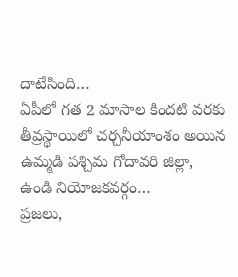దాటేసింది…
ఏపీలో గత 2 మాసాల కిందటి వరకు తీవ్రస్థాయిలో చర్చనీయాంశం అయిన ఉమ్మడి పశ్చిమ గోదావరి జిల్లా, ఉండి నియోజకవర్గం…
ప్రజలు,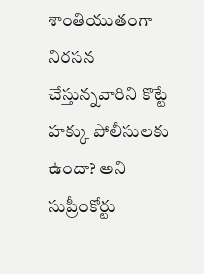శాంతియుతంగా నిరసన చేస్తున్నవారిని కొట్టే హక్కు పోలీసులకు ఉందా? అని సుప్రీంకోర్టు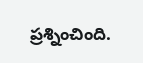ప్రశ్నించింది.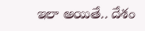ఇలా అయితే.. దేశం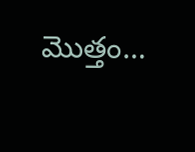మొత్తం…